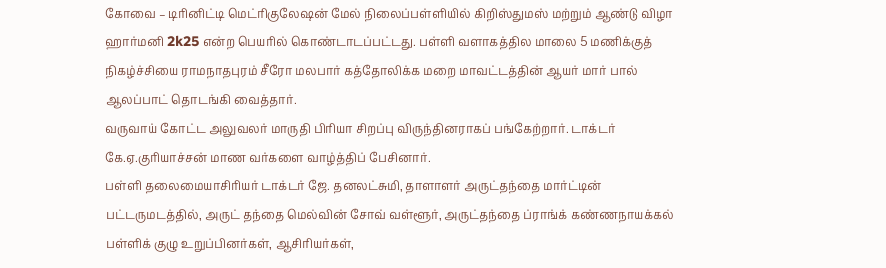கோவை – டிரினிட்டி மெட்ரிகுலேஷன் மேல் நிலைப்பள்ளியில் கிறிஸ்துமஸ் மற்றும் ஆண்டு விழா ஹார்மனி 2k25 என்ற பெயரில் கொண்டாடப்பட்டது. பள்ளி வளாகத்தில மாலை 5 மணிக்குத் நிகழ்ச்சியை ராமநாதபுரம் சீரோ மலபார் கத்தோலிக்க மறை மாவட்டத்தின் ஆயர் மார் பால் ஆலப்பாட் தொடங்கி வைத்தார்.
வருவாய் கோட்ட அலுவலர் மாருதி பிரியா சிறப்பு விருந்தினராகப் பங்கேற்றார். டாக்டர் கே.ஏ.குரியாச்சன் மாண வர்களை வாழ்த்திப் பேசினார்.
பள்ளி தலைமையாசிரியர் டாக்டர் ஜே. தனலட்சுமி, தாளாளர் அருட்தந்தை மார்ட்டின் பட்டருமடத்தில், அருட் தந்தை மெல்வின் சோவ் வள்ளூர், அருட்தந்தை ப்ராங்க் கண்ணநாயக்கல் பள்ளிக் குழு உறுப்பினர்கள், ஆசிரியர்கள்,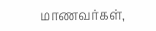மாணவர்கள்,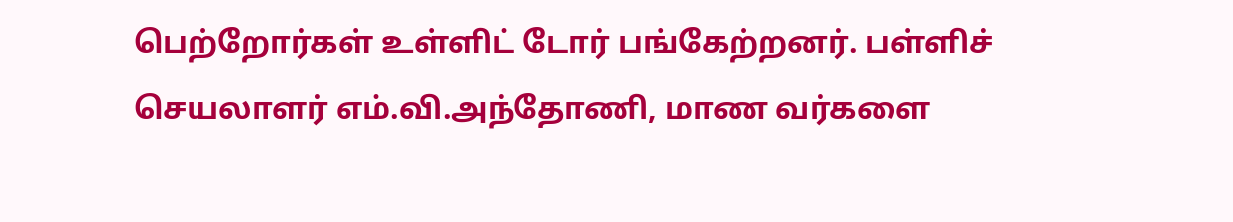பெற்றோர்கள் உள்ளிட் டோர் பங்கேற்றனர். பள்ளிச் செயலாளர் எம்.வி.அந்தோணி, மாண வர்களை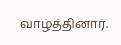வாழ்த்தினார்.